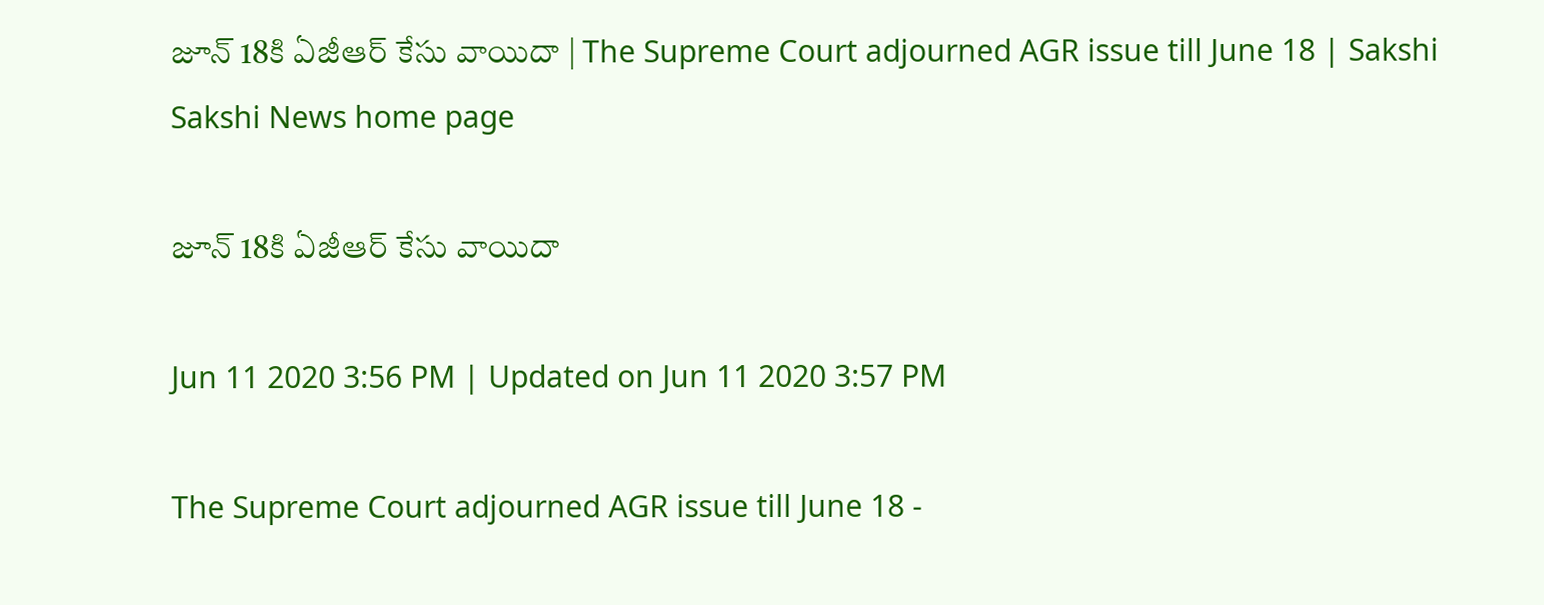జూన్‌ 18కి ఏజీఆర్‌ కేసు వాయిదా | The Supreme Court adjourned AGR issue till June 18 | Sakshi
Sakshi News home page

జూన్‌ 18కి ఏజీఆర్‌ కేసు వాయిదా

Jun 11 2020 3:56 PM | Updated on Jun 11 2020 3:57 PM

The Supreme Court adjourned AGR issue till June 18 -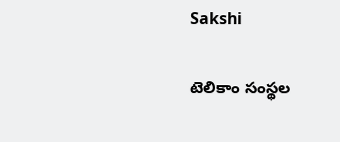Sakshi

టెలికాం సంస్థల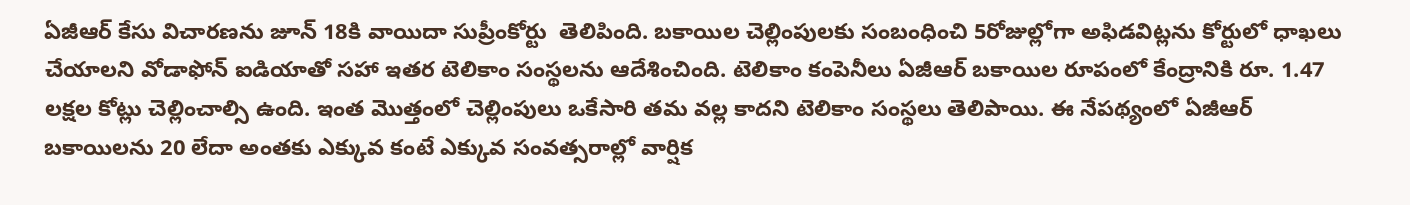ఏజీఆర్‌ కేసు విచారణను జూన్‌ 18కి వాయిదా సుప్రీంకోర్టు  తెలిపింది. బకాయిల చెల్లింపులకు సంబంధించి 5రోజుల్లోగా అఫిడవిట్లను కోర్టులో ధాఖలు చేయాలని వోడాఫోన్‌ ఐడియాతో సహా ఇతర టెలికాం సంస్థలను ఆదేశించింది. టెలికాం కంపెనీలు ఏజీఆర్‌ బకాయిల రూపంలో కేంద్రానికి రూ. 1.47 లక్షల కోట్లు చెల్లించాల్సి ఉంది. ఇంత మొత్తంలో చెల్లింపులు ఒకేసారి తమ వల్ల కాదని టెలికాం సంస్థలు తెలిపాయి. ఈ నేపథ్యంలో ఏజీఆర్‌ బకాయిలను 20 లేదా అంతకు ఎక్కువ కంటే ఎక్కువ సంవత్సరాల్లో వార్షిక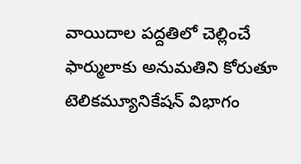వాయిదాల పద్దతిలో చెల్లించే ఫార్ములాకు అనుమతిని కోరుతూ టెలికమ్యూనికేషన్ విభాగం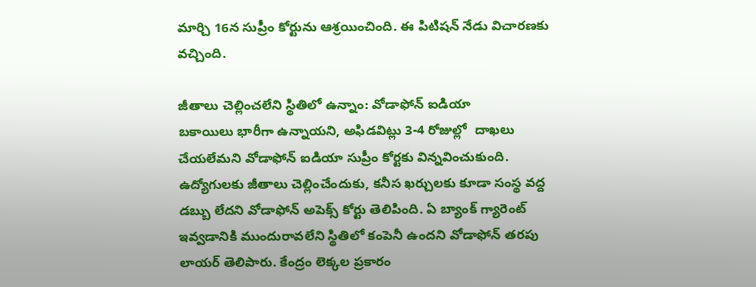మార్చి 16న సుప్రీం కోర్టును ఆశ్రయించింది. ఈ పిటిషన్‌ నేడు విచారణకు వచ్చింది.

జీతాలు చెల్లించలేని స్థితిలో ఉన్నాం: వోడాఫోన్ ఐడియా
బకాయిలు భారీగా ఉన్నాయని, అఫిడవిట్లు 3-4 రోజుల్లో  దాఖలు చేయలేమని వోడాఫోన్ ఐడియా సుప్రీం కోర్టకు విన్నవించుకుంది. ఉద్యోగులకు జీతాలు చెల్లించేందుకు, కనీస ఖర్చులకు కూడా సంస్థ వద్ద డబ్బు లేదని వోడాఫోన్‌ అపెక్స్‌ కోర్టు తెలిపింది. ఏ బ్యాంక్‌ గ్యారెంట్‌ ఇవ్వడానికి ముందురావలేని స్థితిలో కంపెనీ ఉందని వోడాఫోన్‌ తరపు లాయర్‌ తెలిపారు. కేంద్రం లెక్కల ప్రకారం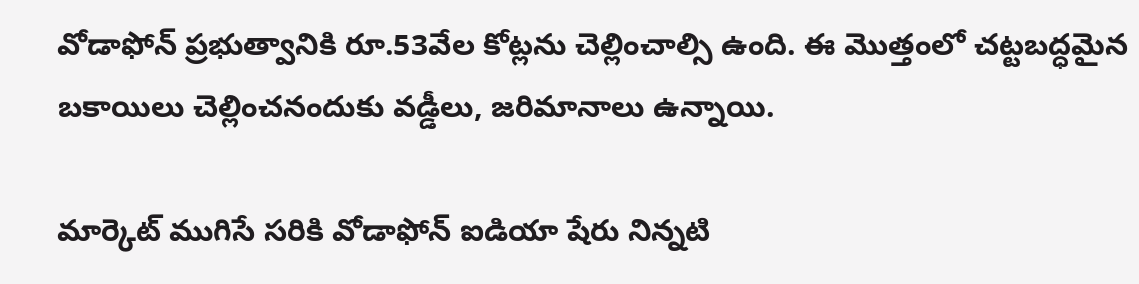వోడాఫోన్‌ ప్రభుత్వానికి రూ.53వేల కోట్లను చెల్లించాల్సి ఉంది. ఈ మొత్తంలో చట్టబద్ధమైన బకాయిలు చెల్లించనందుకు వడ్డీలు, జరిమానాలు ఉన్నాయి.

మార్కెట్‌ ముగిసే సరికి వోడాఫోన్‌ ఐడియా షేరు నిన్నటి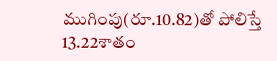ముగింపు(రూ.10.82)తో పోలిస్తే 13.22శాతం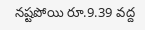నష్టపోయి రూ.9.39 వద్ద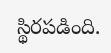స్థిరపడింది.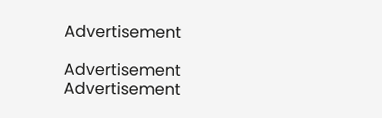Advertisement

Advertisement
Advertisement